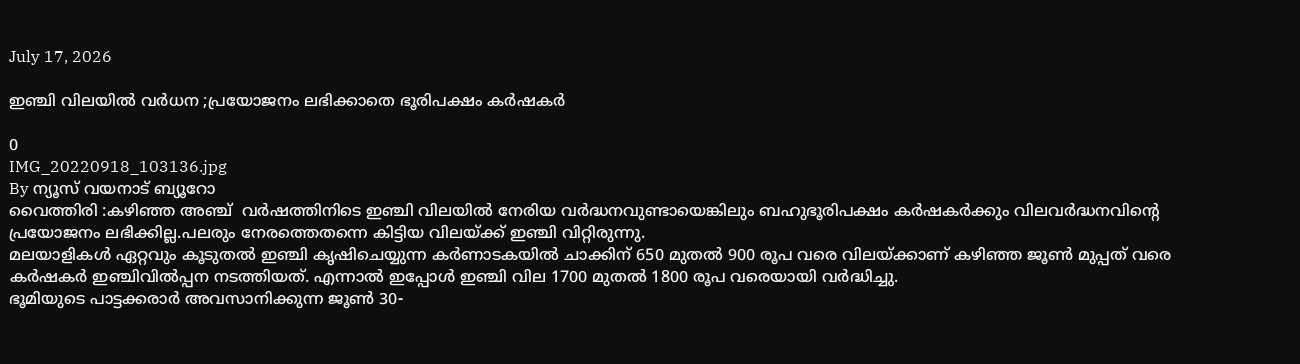July 17, 2026

ഇഞ്ചി വിലയിൽ വർധന ;പ്രയോജനം ലഭിക്കാതെ ഭൂരിപക്ഷം കർഷകർ

0
IMG_20220918_103136.jpg
By ന്യൂസ് വയനാട് ബ്യൂറോ
വൈത്തിരി :കഴിഞ്ഞ അഞ്ച്  വര്‍ഷത്തിനിടെ ഇഞ്ചി വിലയില്‍ നേരിയ വര്‍ദ്ധനവുണ്ടായെങ്കിലും ബഹുഭൂരിപക്ഷം കര്‍ഷകര്‍ക്കും വിലവര്‍ദ്ധനവിന്റെ പ്രയോജനം ലഭിക്കില്ല.പലരും നേരത്തെതന്നെ കിട്ടിയ വിലയ്ക്ക് ഇഞ്ചി വിറ്റിരുന്നു.
മലയാളികള്‍ ഏറ്റവും കൂടുതല്‍ ഇഞ്ചി കൃഷിചെയ്യുന്ന കര്‍ണാടകയില്‍ ചാക്കിന് 650 മുതല്‍ 900 രൂപ വരെ വിലയ്ക്കാണ് കഴിഞ്ഞ ജൂണ്‍ മുപ്പത് വരെ കര്‍ഷകര്‍ ഇഞ്ചിവില്‍പ്പന നടത്തിയത്. എന്നാല്‍ ഇപ്പോള്‍ ഇഞ്ചി വില 1700 മുതല്‍ 1800 രൂപ വരെയായി വര്‍ദ്ധിച്ചു.
ഭൂമിയുടെ പാട്ടക്കരാര്‍ അവസാനിക്കുന്ന ജൂണ്‍ 30-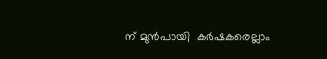ന് മുൻപായി  കര്‍ഷകരെല്ലാം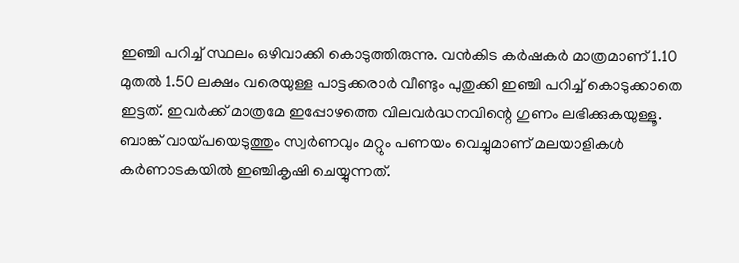ഇഞ്ചി പറിച്ച്‌ സ്ഥലം ഒഴിവാക്കി കൊടുത്തിരുന്നു. വന്‍കിട കര്‍ഷകര്‍ മാത്രമാണ് 1.10 മുതല്‍ 1.50 ലക്ഷം വരെയുള്ള പാട്ടക്കരാര്‍ വീണ്ടും പുതുക്കി ഇഞ്ചി പറിച്ച്‌ കൊടുക്കാതെ ഇട്ടത്. ഇവര്‍ക്ക് മാത്രമേ ഇപ്പോഴത്തെ വിലവര്‍ദ്ധനവിന്റെ ഗുണം ലഭിക്കുകയുള്ളൂ.
ബാങ്ക്‌ വായ്പയെടുത്തും സ്വര്‍ണവും മറ്റും പണയം വെച്ചുമാണ് മലയാളികള്‍ കര്‍ണാടകയില്‍ ഇഞ്ചികൃഷി ചെയ്യുന്നത്.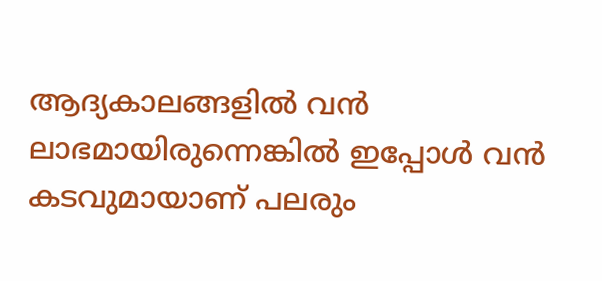ആദ്യകാലങ്ങളില്‍ വന്‍ ലാഭമായിരുന്നെങ്കില്‍ ഇപ്പോള്‍ വന്‍ കടവുമായാണ് പലരും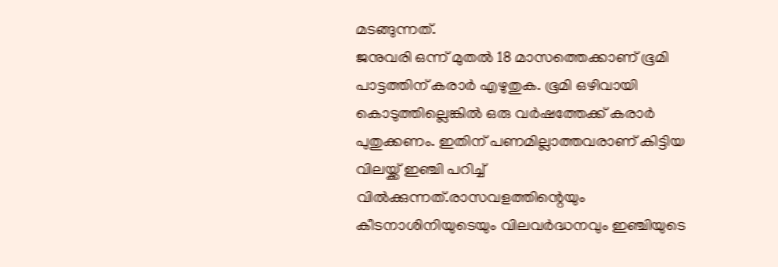മടങ്ങുന്നത്.
ജനുവരി ഒന്ന് മുതല്‍ 18 മാസത്തെക്കാണ് ഭൂമി പാട്ടത്തിന് കരാര്‍ എഴുതുക. ഭൂമി ഒഴിവായി കൊടുത്തില്ലെങ്കില്‍ ഒരു വര്‍ഷത്തേക്ക് കരാര്‍ പുതുക്കണം. ഇതിന് പണമില്ലാത്തവരാണ് കിട്ടിയ വിലയ്ക്ക് ഇഞ്ചി പറിച്ച്‌ വില്‍ക്കുന്നത്.രാസവളത്തിന്റെയും കീടനാശിനിയുടെയും വിലവര്‍ദ്ധനവും ഇഞ്ചിയുടെ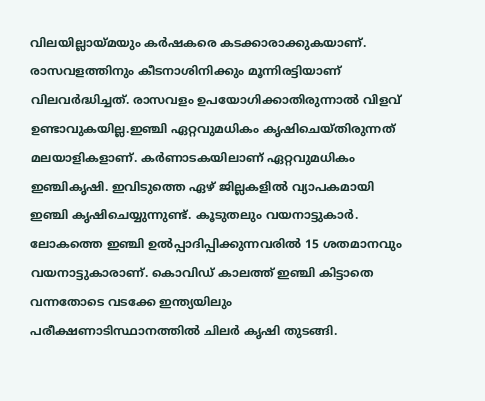വിലയില്ലായ്മയും കര്‍ഷകരെ കടക്കാരാക്കുകയാണ്. രാസവളത്തിനും കീടനാശിനിക്കും മൂന്നിരട്ടിയാണ് വിലവര്‍ദ്ധിച്ചത്. രാസവളം ഉപയോഗിക്കാതിരുന്നാല്‍ വിളവ് ഉണ്ടാവുകയില്ല.ഇഞ്ചി ഏറ്റവുമധികം കൃഷിചെയ്തിരുന്നത് മലയാളികളാണ്. കര്‍ണാടകയിലാണ് ഏറ്റവുമധികം ഇഞ്ചികൃഷി. ഇവിടുത്തെ ഏഴ് ജില്ലകളില്‍ വ്യാപകമായി ഇഞ്ചി കൃഷിചെയ്യുന്നുണ്ട്. കൂടുതലും വയനാട്ടുകാര്‍. ലോകത്തെ ഇഞ്ചി ഉല്‍പ്പാദിപ്പിക്കുന്നവരില്‍ 15 ശതമാനവും വയനാട്ടുകാരാണ്. കൊവിഡ് കാലത്ത് ഇഞ്ചി കിട്ടാതെ വന്നതോടെ വടക്കേ ഇന്ത്യയിലും പരീക്ഷണാടിസ്ഥാനത്തില്‍ ചിലര്‍ കൃഷി തുടങ്ങി.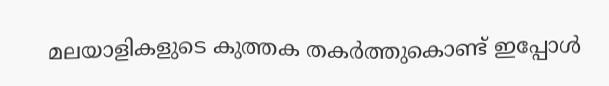മലയാളികളുടെ കുത്തക തകര്‍ത്തുകൊണ്ട് ഇപ്പോള്‍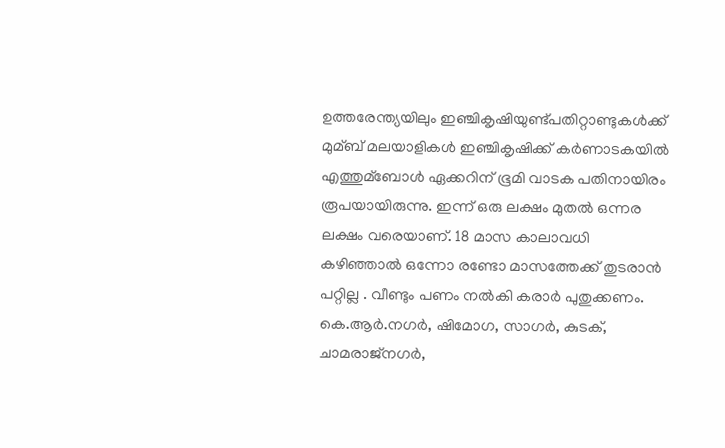ഉത്തരേന്ത്യയിലും ഇഞ്ചികൃഷിയുണ്ട്പതിറ്റാണ്ടുകള്‍ക്ക് മുമ്ബ് മലയാളികള്‍ ഇഞ്ചികൃഷിക്ക് കര്‍ണാടകയില്‍ എത്തുമ്ബോള്‍ ഏക്കറിന് ഭൂമി വാടക പതിനായിരം രൂപയായിരുന്നു. ഇന്ന് ഒരു ലക്ഷം മുതല്‍ ഒന്നര ലക്ഷം വരെയാണ്. 18 മാസ കാലാവധി കഴിഞ്ഞാല്‍ ഒന്നോ രണ്ടോ മാസത്തേക്ക് തുടരാന്‍ പറ്റില്ല . വീണ്ടും പണം നല്‍കി കരാര്‍ പുതുക്കണം. കെ.ആര്‍.നഗര്‍, ഷിമോഗ, സാഗര്‍, കുടക്, ചാമരാജ്നഗര്‍,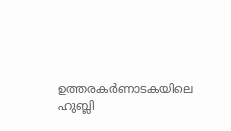ഉത്തരകര്‍ണാടകയിലെ ഹുബ്ലി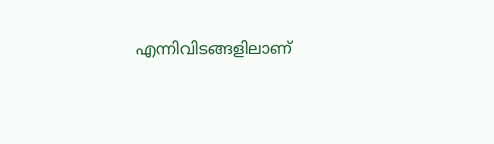എന്നിവിടങ്ങളിലാണ്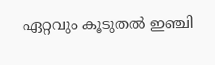ഏറ്റവും കൂടുതല്‍ ഇഞ്ചി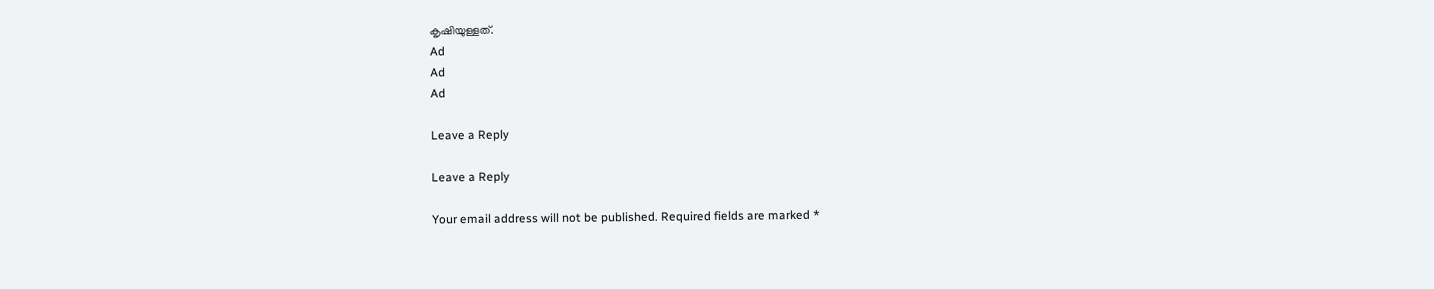കൃഷിയുള്ളത്.
Ad
Ad
Ad

Leave a Reply

Leave a Reply

Your email address will not be published. Required fields are marked *